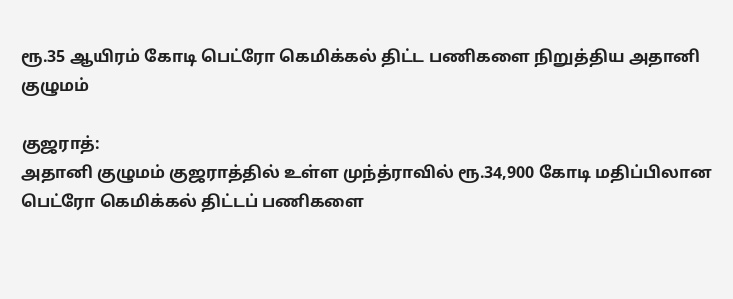ரூ.35 ஆயிரம் கோடி பெட்ரோ கெமிக்கல் திட்ட பணிகளை நிறுத்திய அதானி குழுமம்

குஜராத்:
அதானி குழுமம் குஜராத்தில் உள்ள முந்த்ராவில் ரூ.34,900 கோடி மதிப்பிலான பெட்ரோ கெமிக்கல் திட்டப் பணிகளை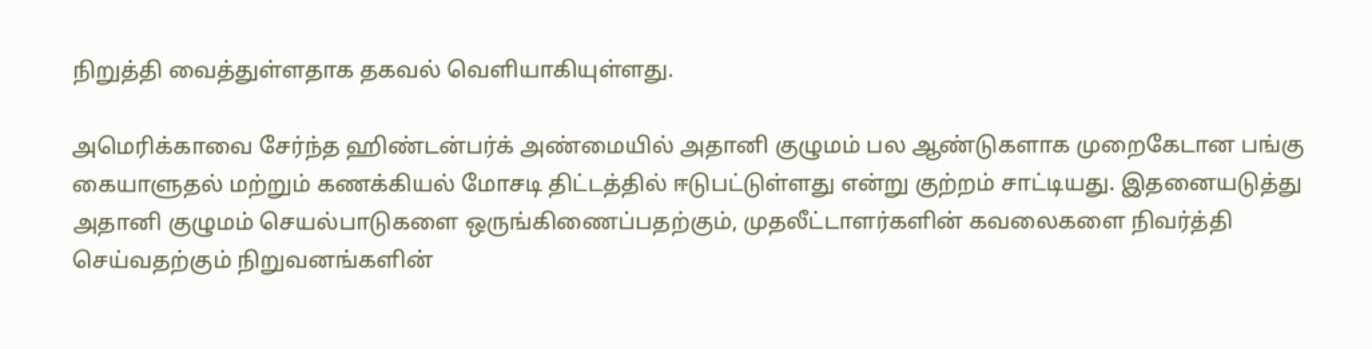நிறுத்தி வைத்துள்ளதாக தகவல் வெளியாகியுள்ளது.

அமெரிக்காவை சேர்ந்த ஹிண்டன்பர்க் அண்மையில் அதானி குழுமம் பல ஆண்டுகளாக முறைகேடான பங்கு கையாளுதல் மற்றும் கணக்கியல் மோசடி திட்டத்தில் ஈடுபட்டுள்ளது என்று குற்றம் சாட்டியது. இதனையடுத்து அதானி குழுமம் செயல்பாடுகளை ஒருங்கிணைப்பதற்கும், முதலீட்டாளர்களின் கவலைகளை நிவர்த்தி செய்வதற்கும் நிறுவனங்களின்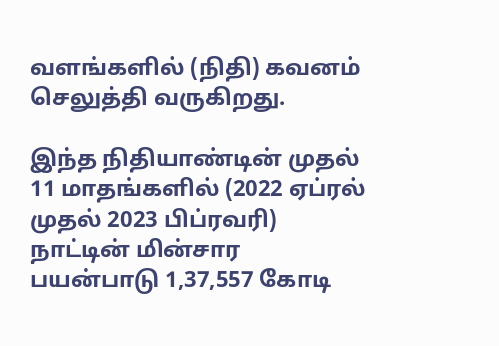வளங்களில் (நிதி) கவனம் செலுத்தி வருகிறது.

இந்த நிதியாண்டின் முதல் 11 மாதங்களில் (2022 ஏப்ரல் முதல் 2023 பிப்ரவரி) நாட்டின் மின்சார பயன்பாடு 1,37,557 கோடி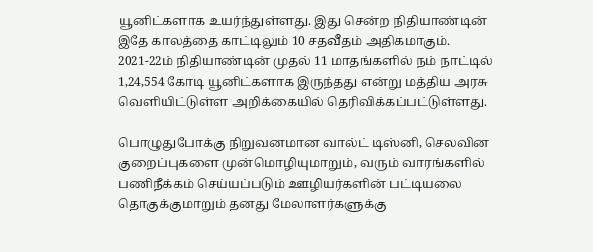யூனிட்களாக உயர்ந்துள்ளது. இது சென்ற நிதியாண்டின் இதே காலத்தை காட்டிலும் 10 சதவீதம் அதிகமாகும். 2021-22ம் நிதியாண்டின் முதல் 11 மாதங்களில் நம் நாட்டில் 1,24,554 கோடி யூனிட்களாக இருந்தது என்று மத்திய அரசு வெளியிட்டுள்ள அறிக்கையில் தெரிவிக்கப்பட்டுள்ளது.

பொழுதுபோக்கு நிறுவனமான வால்ட் டிஸ்னி, செலவின குறைப்புகளை முன்மொழியுமாறும், வரும் வாரங்களில் பணிநீக்கம் செய்யப்படும் ஊழியர்களின் பட்டியலை தொகுக்குமாறும் தனது மேலாளர்களுக்கு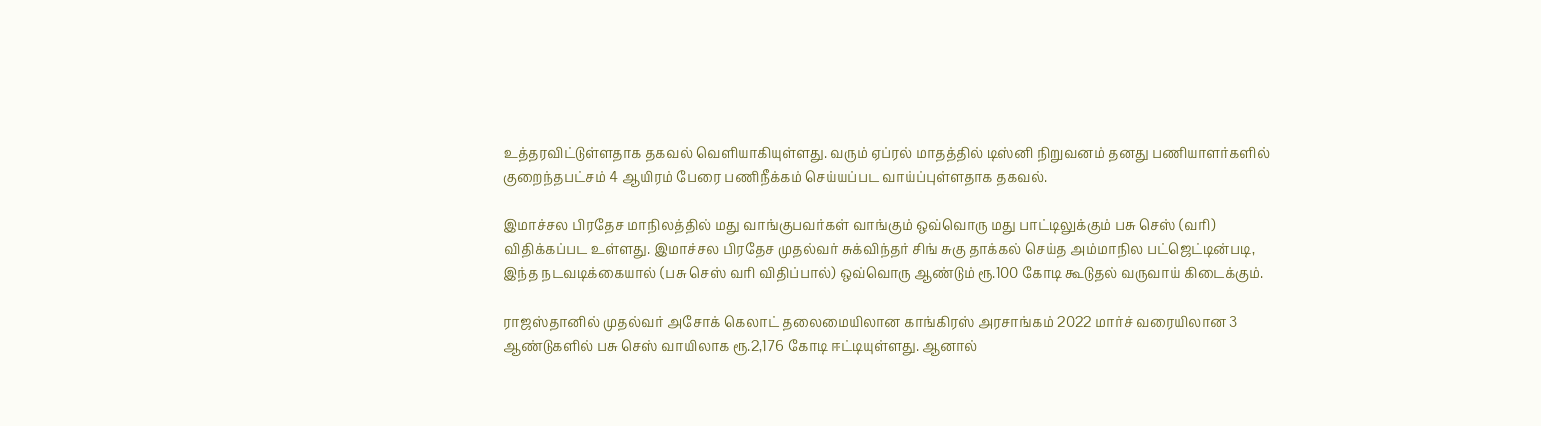உத்தரவிட்டுள்ளதாக தகவல் வெளியாகியுள்ளது. வரும் ஏப்ரல் மாதத்தில் டிஸ்னி நிறுவனம் தனது பணியாளர்களில் குறைந்தபட்சம் 4 ஆயிரம் பேரை பணிநீக்கம் செய்யப்பட வாய்ப்புள்ளதாக தகவல்.

இமாச்சல பிரதேச மாநிலத்தில் மது வாங்குபவர்கள் வாங்கும் ஒவ்வொரு மது பாட்டிலுக்கும் பசு செஸ் (வரி) விதிக்கப்பட உள்ளது. இமாச்சல பிரதேச முதல்வர் சுக்விந்தர் சிங் சுகு தாக்கல் செய்த அம்மாநில பட்ஜெட்டின்படி, இந்த நடவடிக்கையால் (பசு செஸ் வரி விதிப்பால்) ஒவ்வொரு ஆண்டும் ரூ.100 கோடி கூடுதல் வருவாய் கிடைக்கும்.

ராஜஸ்தானில் முதல்வர் அசோக் கெலாட் தலைமையிலான காங்கிரஸ் அரசாங்கம் 2022 மார்ச் வரையிலான 3 ஆண்டுகளில் பசு செஸ் வாயிலாக ரூ.2,176 கோடி ஈட்டியுள்ளது. ஆனால்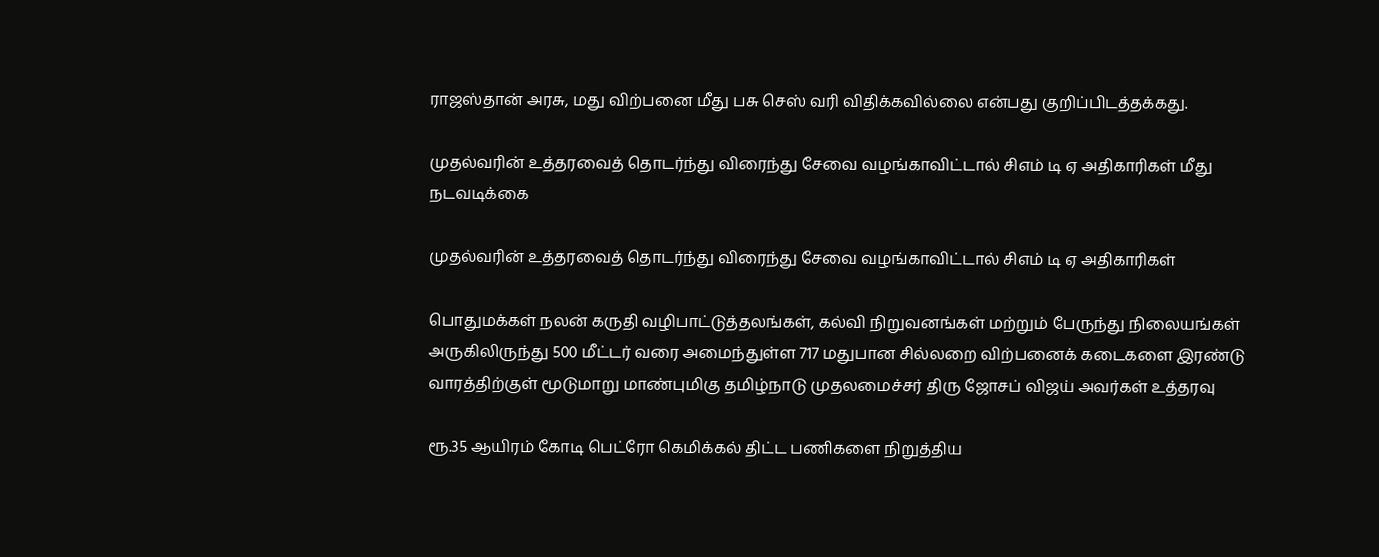ராஜஸ்தான் அரசு, மது விற்பனை மீது பசு செஸ் வரி விதிக்கவில்லை என்பது குறிப்பிடத்தக்கது.

முதல்வரின் உத்தரவைத் தொடர்ந்து விரைந்து சேவை வழங்காவிட்டால் சிஎம் டி ஏ அதிகாரிகள் மீது நடவடிக்கை

முதல்வரின் உத்தரவைத் தொடர்ந்து விரைந்து சேவை வழங்காவிட்டால் சிஎம் டி ஏ அதிகாரிகள்

பொதுமக்கள் நலன் கருதி வழிபாட்டுத்தலங்கள், கல்வி நிறுவனங்கள் மற்றும் பேருந்து நிலையங்கள் அருகிலிருந்து 500 மீட்டர் வரை அமைந்துள்ள 717 மதுபான சில்லறை விற்பனைக் கடைகளை இரண்டு வாரத்திற்குள் மூடுமாறு மாண்புமிகு தமிழ்நாடு முதலமைச்சர் திரு ஜோசப் விஜய் அவர்கள் உத்தரவு

ரூ.35 ஆயிரம் கோடி பெட்ரோ கெமிக்கல் திட்ட பணிகளை நிறுத்திய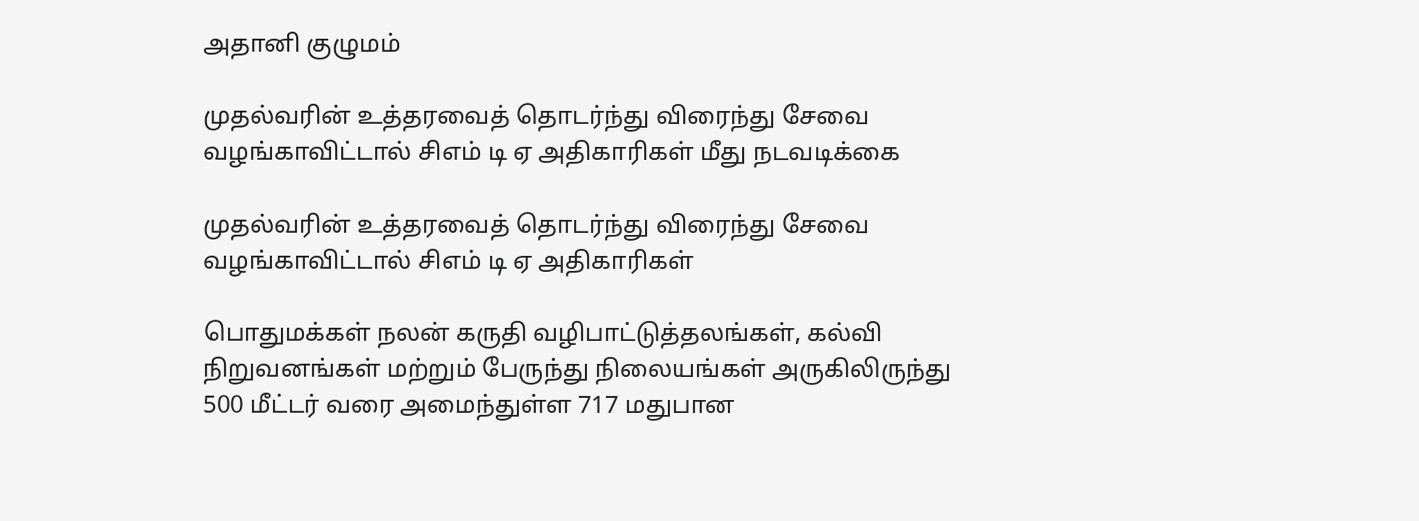அதானி குழுமம்

முதல்வரின் உத்தரவைத் தொடர்ந்து விரைந்து சேவை வழங்காவிட்டால் சிஎம் டி ஏ அதிகாரிகள் மீது நடவடிக்கை

முதல்வரின் உத்தரவைத் தொடர்ந்து விரைந்து சேவை வழங்காவிட்டால் சிஎம் டி ஏ அதிகாரிகள்

பொதுமக்கள் நலன் கருதி வழிபாட்டுத்தலங்கள், கல்வி நிறுவனங்கள் மற்றும் பேருந்து நிலையங்கள் அருகிலிருந்து 500 மீட்டர் வரை அமைந்துள்ள 717 மதுபான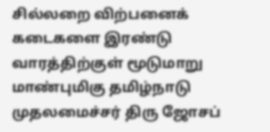சில்லறை விற்பனைக் கடைகளை இரண்டு வாரத்திற்குள் மூடுமாறு மாண்புமிகு தமிழ்நாடு முதலமைச்சர் திரு ஜோசப்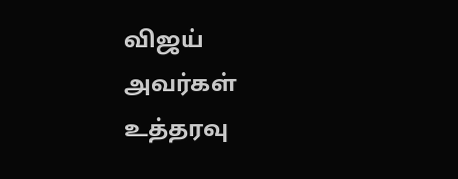விஜய் அவர்கள் உத்தரவு